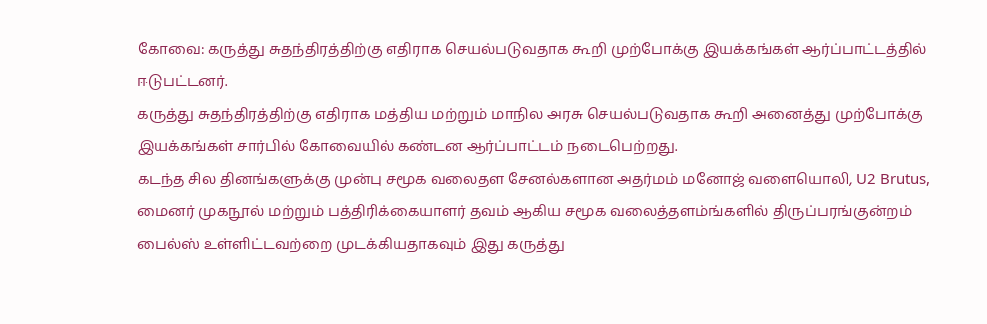கோவை: கருத்து சுதந்திரத்திற்கு எதிராக செயல்படுவதாக கூறி முற்போக்கு இயக்கங்கள் ஆர்ப்பாட்டத்தில் ஈடுபட்டனர்.
கருத்து சுதந்திரத்திற்கு எதிராக மத்திய மற்றும் மாநில அரசு செயல்படுவதாக கூறி அனைத்து முற்போக்கு இயக்கங்கள் சார்பில் கோவையில் கண்டன ஆர்ப்பாட்டம் நடைபெற்றது.
கடந்த சில தினங்களுக்கு முன்பு சமூக வலைதள சேனல்களான அதர்மம் மனோஜ் வளையொலி, U2 Brutus, மைனர் முகநூல் மற்றும் பத்திரிக்கையாளர் தவம் ஆகிய சமூக வலைத்தளம்ங்களில் திருப்பரங்குன்றம் பைல்ஸ் உள்ளிட்டவற்றை முடக்கியதாகவும் இது கருத்து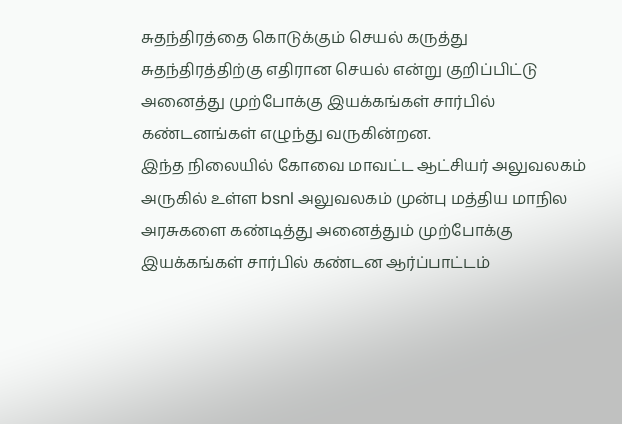சுதந்திரத்தை கொடுக்கும் செயல் கருத்து சுதந்திரத்திற்கு எதிரான செயல் என்று குறிப்பிட்டு அனைத்து முற்போக்கு இயக்கங்கள் சார்பில் கண்டனங்கள் எழுந்து வருகின்றன.
இந்த நிலையில் கோவை மாவட்ட ஆட்சியர் அலுவலகம் அருகில் உள்ள bsnl அலுவலகம் முன்பு மத்திய மாநில அரசுகளை கண்டித்து அனைத்தும் முற்போக்கு இயக்கங்கள் சார்பில் கண்டன ஆர்ப்பாட்டம்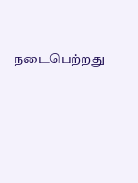நடைபெற்றது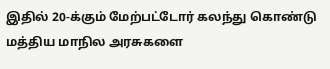இதில் 20-க்கும் மேற்பட்டோர் கலந்து கொண்டு மத்திய மாநில அரசுகளை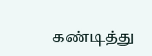கண்டித்து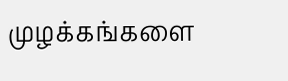முழக்கங்களை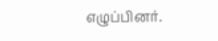எழுப்பினர்.